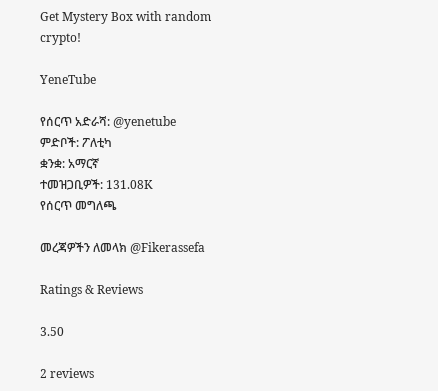Get Mystery Box with random crypto!

YeneTube

የሰርጥ አድራሻ: @yenetube
ምድቦች: ፖለቲካ
ቋንቋ: አማርኛ
ተመዝጋቢዎች: 131.08K
የሰርጥ መግለጫ

መረጃዎችን ለመላክ @Fikerassefa

Ratings & Reviews

3.50

2 reviews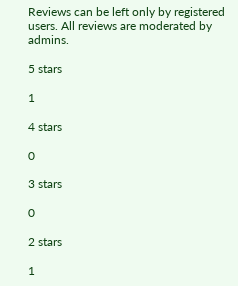Reviews can be left only by registered users. All reviews are moderated by admins.

5 stars

1

4 stars

0

3 stars

0

2 stars

1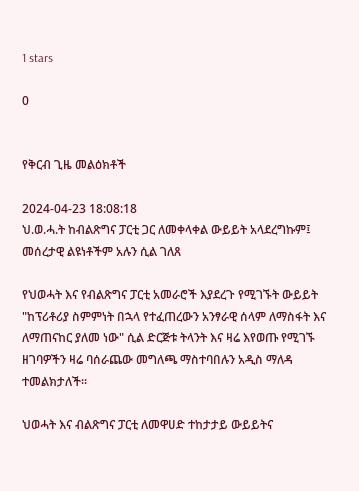1 stars

0


የቅርብ ጊዜ መልዕክቶች

2024-04-23 18:08:18
ህ.ወ.ሓ.ት ከብልጽግና ፓርቲ ጋር ለመቀላቀል ውይይት አላደረግኩም፤ መሰረታዊ ልዩነቶችም አሉን ሲል ገለጸ

የህወሓት እና የብልጽግና ፓርቲ አመራሮች እያደረጉ የሚገኙት ውይይት "ከፕሪቶሪያ ስምምነት በኋላ የተፈጠረውን አንፃራዊ ሰላም ለማስፋት እና ለማጠናከር ያለመ ነው" ሲል ድርጅቱ ትላንት እና ዛሬ እየወጡ የሚገኙ ዘገባዎችን ዛሬ ባሰራጨው መግለጫ ማስተባበሉን አዲስ ማለዳ ተመልክታለች።

ህወሓት እና ብልጽግና ፓርቲ ለመዋሀድ ተከታታይ ውይይትና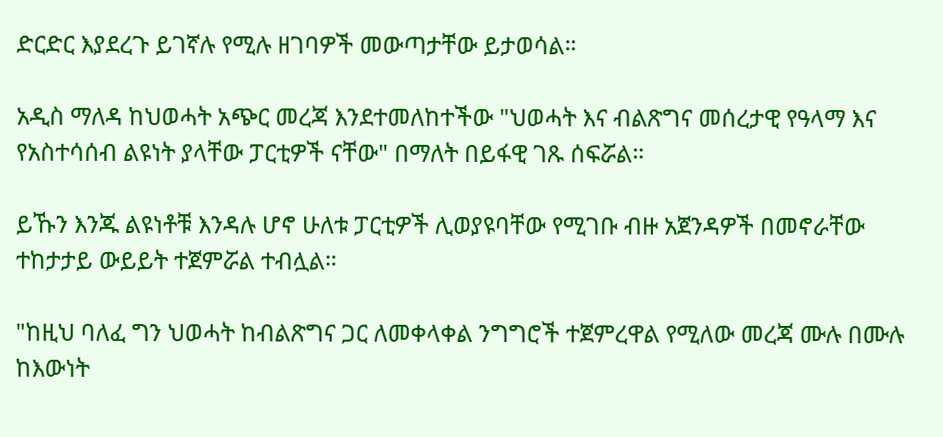ድርድር እያደረጉ ይገኛሉ የሚሉ ዘገባዎች መውጣታቸው ይታወሳል።

አዲስ ማለዳ ከህወሓት አጭር መረጃ እንደተመለከተችው "ህወሓት እና ብልጽግና መሰረታዊ የዓላማ እና የአስተሳሰብ ልዩነት ያላቸው ፓርቲዎች ናቸው" በማለት በይፋዊ ገጹ ሰፍሯል።

ይኹን እንጁ ልዩነቶቹ እንዳሉ ሆኖ ሁለቱ ፓርቲዎች ሊወያዩባቸው የሚገቡ ብዙ አጀንዳዎች በመኖራቸው ተከታታይ ውይይት ተጀምሯል ተብሏል።

"ከዚህ ባለፈ ግን ህወሓት ከብልጽግና ጋር ለመቀላቀል ንግግሮች ተጀምረዋል የሚለው መረጃ ሙሉ በሙሉ ከእውነት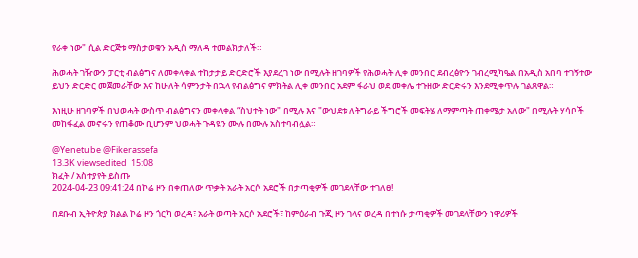የራቀ ነው" ሲል ድርጅቱ ማስታወቁን አዲስ ማለዳ ተመልክታለች።

ሕወሓት ገዥውን ፓርቲ ብልፅግና ለመቀላቀል ተከታታይ ድርድሮች እያደረገ ነው በሚሉት ዘገባዎች የሕወሓት ሊቀ መንበር ደብረፅዮን ገብረሚካዔል በአዲስ አበባ ተገኝተው ይህን ድርድር መጀመራቸው እና ከሁለት ሳምንታት በኋላ የብልፅግና ምክትል ሊቀ መንበር አደም ፋራህ ወደ መቀሌ ተጉዘው ድርድሩን እንደሚቀጥሉ ገልጸዋል።

እነዚሁ ዘገባዎች በህወሓት ውስጥ ብልፅግናን መቀላቀል “ስህተት ነው" በሚሉ እና "ውህደቱ ለትግራይ ችግሮች መፍትሄ ለማምጣት ጠቀሜታ አለው" በሚሉት ሃሳቦች መከፋፈል መኖሩን የጠቆሙ ቢሆንም ህወሓት ጉዳዩን ሙሉ በሙሉ አስተባብሏል።

@Yenetube @Fikerassefa
13.3K viewsedited  15:08
ክፈት / አስተያየት ይስጡ
2024-04-23 09:41:24 በኮሬ ዞን በቀጠለው ጥቃት አራት አርሶ አደሮች በታጣቂዎች መገደላቸው ተገለፀ!

በደቡብ ኢትዮጵያ ክልል ኮሬ ዞን ጎርካ ወረዳ፣ አራት ወጣት አርሶ አደሮች፣ ከምዕራብ ጉጂ ዞን ገላና ወረዳ በተነሱ ታጣቂዎች መገደላቸውን ነዋሪዎች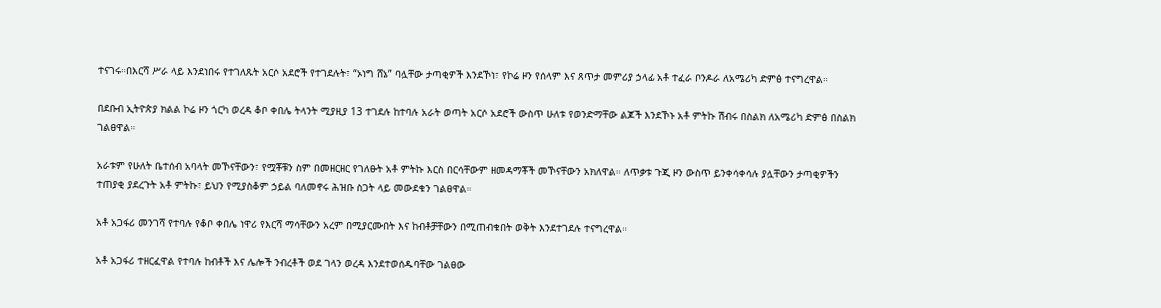ተናገሩ።በእርሻ ሥራ ላይ እንደነበሩ የተገለጹት አርሶ አደሮች የተገደሉት፣ “ኦነግ ሸኔ” ባሏቸው ታጣቂዎች እንደኾነ፣ የኮሬ ዞን የሰላም እና ጸጥታ መምሪያ ኃላፊ አቶ ተፈራ ቦንዶራ ለአሜሪካ ድምፅ ተናግረዋል።

በደቡብ ኢትዮጵያ ክልል ኮሬ ዞን ጎርካ ወረዳ ቆቦ ቀበሌ ትላንት ሚያዚያ 13 ተገደሉ ከተባሉ አራት ወጣት አርሶ አደሮች ውስጥ ሁለቱ የወንድማቸው ልጆች እንደኾኑ አቶ ምትኩ ሽብሩ በስልክ ለአሜሪካ ድምፅ በስልክ ገልፀዋል።

አራቱም የሁለት ቤተሰብ አባላት መኾናቸውን፣ የሟቾቹን ስም በመዘርዘር የገለፁት አቶ ምትኩ እርስ በርሳቸውም ዘመዳማቾች መኾናቸውን አክለዋል። ለጥቃቱ ጉጂ ዞን ውስጥ ይንቀሳቀሳሉ ያሏቸውን ታጣቂዎችን ተጠያቂ ያደረጉት አቶ ምትኩ፣ ይህን የሚያስቆም ኃይል ባለመኖሩ ሕዝቡ ስጋት ላይ መውደቁን ገልፀዋል።

አቶ አጋፋሪ መንገሻ የተባሉ የቆቦ ቀበሌ ነዋሪ የእርሻ ማሳቸውን አረም በሚያርሙበት እና ከብቶቻቸውን በሚጠብቁበት ወቅት እንደተገደሉ ተናግረዋል።

አቶ አጋፋሪ ተዘርፈዋል የተባሉ ከብቶች እና ሌሎች ንብረቶች ወደ ገላን ወረዳ እንደተወሰዱባቸው ገልፀው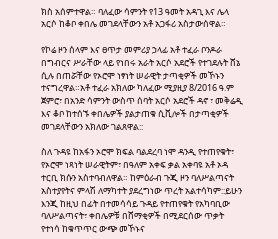ክስ አሰምተዋል። ባለፈው ሳምንት የ13 ዓመት አዳጊ እና ሌላ አርሶ ከቆቦ ቀበሌ መገደላቸውን አቶ አጋፋሪ አስታውሰዋል።

የኮሬ ዞን ሰላም እና ፀጥታ መምሪያ ኃላፊ አቶ ተፈራ ቦንዶራ በግብርና ሥራቸው ላይ የነበሩ አራት አርሶ አደሮች የተገደሉት ሸኔ ሲሉ በጠሯቸው የኦሮሞ ነፃነት ሠራዊት ታጣቂዎች መኾኑን ተናግረዋል።አቶ ተፈራ አክለው ካለፈው ሚያዚያ 8/2016 ዓ.ም ጀምሮ፣ በአንድ ሳምንት ውስጥ ሰባት አርሶ አደሮች ዳኖ ፣ መቅሬዲ እና ቆቦ ከተሰኙ ቀበሌዎች ያልታጠቁ ሲቪሎች በታጣቂዎች መገደላቸውን አክለው ገልጸዋል::

ስለ ጉዳዩ ከአፋን ኦሮሞ ክፍል ባልደረባ ነሞ ዳንዲ የተጠየቁት፣ የኦሮሞ ነጻነት ሠራዊትም፣ በዓለም አቀፍ ቃል አቀባዩ አቶ ኦዳ ተርቢ ክሱን አስተባብለዋል። ከምዕራብ ጉጂ ዞን ባለሥልጣናት አስተያየትና ምላሽ ለማካተት ያደረግነው ጥረት አልተሳካም::ይሁን እንጂ ከዚህ በፊት በተመሳሳይ ጉዳይ የተጠየቁት የአካባቢው ባለሥልጣናት፣ ቀበሌዎቹ በሸማቂዎች በሚደርሰው ጥቃት የተነሳ ከቁጥጥር ውጭ መኾኑና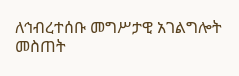ለኅብረተሰቡ መግሥታዊ አገልግሎት መስጠት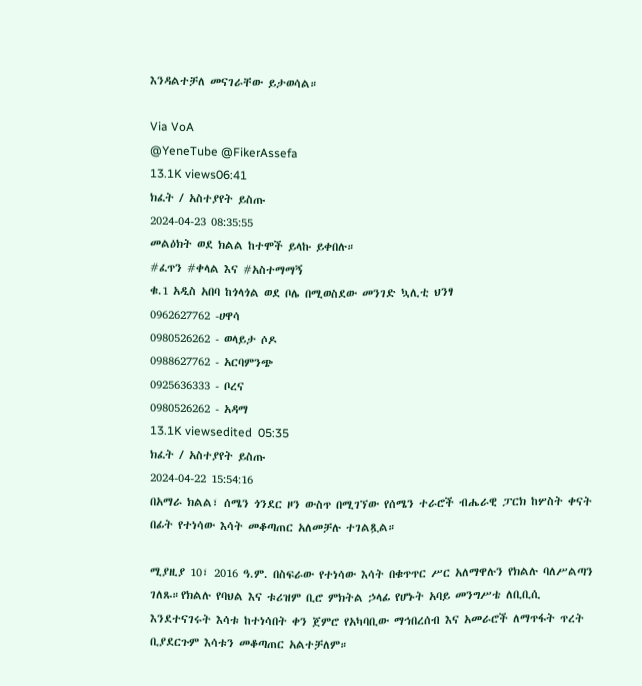እንዳልተቻለ መናገራቸው ይታወሳል።

Via VoA
@YeneTube @FikerAssefa
13.1K views06:41
ክፈት / አስተያየት ይስጡ
2024-04-23 08:35:55
መልዕክት ወደ ክልል ከተሞች ይላኩ ይቀበሉ።
#ፈጥን #ቀላል እና #አስተማማኝ
ቁ.1 አዲስ አበባ ከጎላጎል ወደ ቦሌ በሚወስደው መንገድ ኳሊቲ ህንፃ
0962627762 -ሀዋሳ
0980526262 - ወላይታ ሶዶ
0988627762 - አርባምንጭ
0925636333 - ቦረና
0980526262 - አዳማ
13.1K viewsedited  05:35
ክፈት / አስተያየት ይስጡ
2024-04-22 15:54:16
በአማራ ክልል፣ ሰሜን ጎንደር ዞን ውስጥ በሚገኘው የሰሜን ተራሮች ብሔራዊ ፓርክ ከሦስት ቀናት በፊት የተነሳው እሳት መቆጣጠር አለመቻሉ ተገልጿል።

ሚያዚያ 10፣ 2016 ዓ.ም. በስፍራው የተነሳው እሳት በቁጥጥር ሥር አለማዋሉን የክልሉ ባለሥልጣን ገለጹ።የክልሉ የባህል እና ቱሪዝም ቢሮ ምክትል ኃላፊ የሆኑት አባይ መንግሥቴ ለቢቢሲ እንደተናገሩት እሳቱ ከተነሳበት ቀን ጀምሮ የአካባቢው ማኅበረሰብ እና አመራሮች ለማጥፋት ጥረት ቢያደርጉም እሳቱን መቆጣጠር አልተቻለም።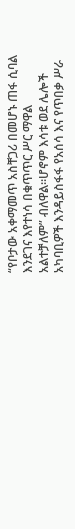“የቦታው አቀማመጥ አስቸጋሪ በመሆኑ ጠፋ ሲባል እንደገና እየተነሳ በቁጥጥር ሥር ማዋል አልተቻለም” ብለዋል።ሆኖም እሳቱ ወደ ሌሎች አካባቢዎች እንዳይስፋፋ የአሰሳ እና የጥበቃ ሥራ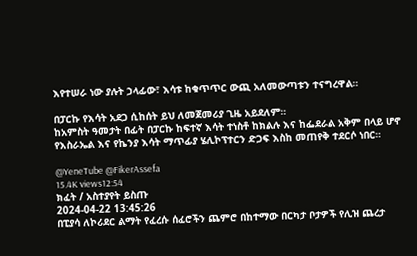እየተሠራ ነው ያሉት ኃላፊው፣ እሳቱ ከቁጥጥር ውጪ አለመውጣቱን ተናግረዋል።

በፓርኩ የእሳት አደጋ ሲከሰት ይህ ለመጀመሪያ ጊዜ አይደለም።
ከአምስት ዓመታት በፊት በፓርኩ ከፍተኛ እሳት ተነስቶ ከክልሉ እና ከፌደራል አቅም በላይ ሆኖ የእስራኤል እና የኬንያ እሳት ማጥፊያ ሄሊኮፕተርን ድጋፍ እስከ መጠየቅ ተደርሶ ነበር።

@YeneTube @FikerAssefa
15.4K views12:54
ክፈት / አስተያየት ይስጡ
2024-04-22 13:45:26
በፒያሳ ለኮሪደር ልማት የፈረሱ ሰፈሮችን ጨምሮ በከተማው በርካታ ቦታዎች የሊዝ ጨረታ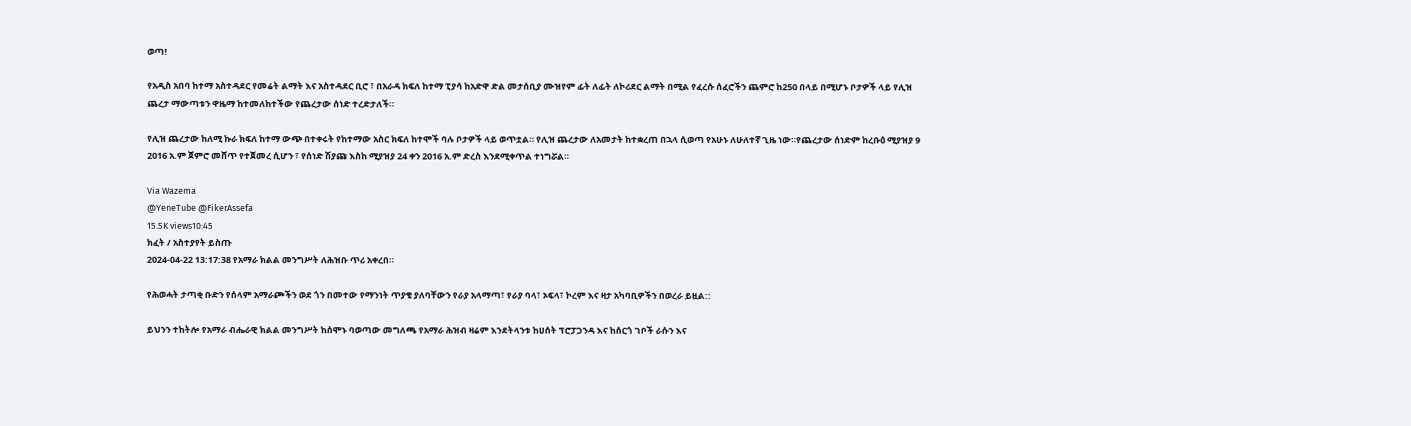ወጣ!

የአዲስ አበባ ከተማ አስተዳደር የመሬት ልማት እና አስተዳደር ቢሮ ፣ በአራዳ ክፍለ ከተማ ፒያሳ ከአድዋ ድል መታሰቢያ ሙዝየም ፊት ለፊት ለኮሪደር ልማት በሚል የፈረሱ ሰፈሮችን ጨምሮ ከ250 በላይ በሚሆኑ ቦታዎች ላይ የሊዝ ጨረታ ማውጣቱን ዋዜማ ከተመለከተችው የጨረታው ሰነድ ተረድታለች።

የሊዝ ጨረታው ከለሚ ኩራ ክፍለ ከተማ ውጭ በተቀሩት የከተማው አስር ክፍለ ከተሞች ባሉ ቦታዎች ላይ ወጥቷል። የሊዝ ጨረታው ለአመታት ከተቋረጠ በኋላ ሲወጣ የአሁኑ ለሁለተኛ ጊዜ ነው።የጨረታው ሰነድም ከረቡዕ ሚያዝያ 9 2016 አ.ም ጀምሮ መሸጥ የተጀመረ ሲሆን ፣ የሰነድ ሽያጩ እስከ ሚያዝያ 24 ቀን 2016 አ.ም ድረስ እንደሚቀጥል ተነግሯል።

Via Wazema
@YeneTube @FikerAssefa
15.5K views10:45
ክፈት / አስተያየት ይስጡ
2024-04-22 13:17:38 የአማራ ክልል መንግሥት ለሕዝቡ ጥሪ አቀረበ።

የሕወሓት ታጣቂ ቡድን የሰላም አማራጮችን ወደ ጎን በመተው የማንነት ጥያቄ ያለባቸውን የራያ አላማጣ፣ የራያ ባላ፣ ኦፍላ፣ ኮረም እና ዛታ አካባቢዎችን በወረራ ይዟል::

ይህንን ተከትሎ የአማራ ብሔራዊ ክልል መንግሥት ከሰሞኑ ባወጣው መግለጫ የአማራ ሕዝብ ዛሬም እንደትላንቱ ከሀሰት ፕሮፓጋንዳ እና ከሰርጎ ገቦች ራሱን እና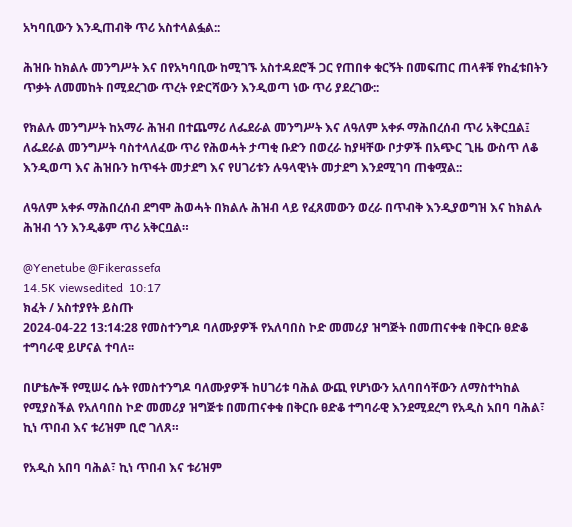አካባቢውን እንዲጠብቅ ጥሪ አስተላልፏል::

ሕዝቡ ከክልሉ መንግሥት እና በየአካባቢው ከሚገኙ አስተዳደሮች ጋር የጠበቀ ቁርኝት በመፍጠር ጠላቶቹ የከፈቱበትን ጥቃት ለመመከት በሚደረገው ጥረት የድርሻውን እንዲወጣ ነው ጥሪ ያደረገው::

የክልሉ መንግሥት ከአማራ ሕዝብ በተጨማሪ ለፌደራል መንግሥት እና ለዓለም አቀፉ ማሕበረሰብ ጥሪ አቅርቧል፤ ለፌደራል መንግሥት ባስተላለፈው ጥሪ የሕወሓት ታጣቂ ቡድን በወረራ ከያዛቸው ቦታዎች በአጭር ጊዜ ውስጥ ለቆ እንዲወጣ እና ሕዝቡን ከጥፋት መታደግ እና የሀገሪቱን ሉዓላዊነት መታደግ እንደሚገባ ጠቁሟል::

ለዓለም አቀፉ ማሕበረሰብ ደግሞ ሕወሓት በክልሉ ሕዝብ ላይ የፈጸመውን ወረራ በጥብቅ እንዲያወግዝ እና ከክልሉ ሕዝብ ጎን እንዲቆም ጥሪ አቅርቧል።

@Yenetube @Fikerassefa
14.5K viewsedited  10:17
ክፈት / አስተያየት ይስጡ
2024-04-22 13:14:28 የመስተንግዶ ባለሙያዎች የአለባበስ ኮድ መመሪያ ዝግጅት በመጠናቀቁ በቅርቡ ፀድቆ ተግባራዊ ይሆናል ተባለ፡፡

በሆቴሎች የሚሠሩ ሴት የመስተንግዶ ባለሙያዎች ከሀገሪቱ ባሕል ውጪ የሆነውን አለባበሳቸውን ለማስተካከል የሚያስችል የአለባበስ ኮድ መመሪያ ዝግጅቱ በመጠናቀቁ በቅርቡ ፀድቆ ተግባራዊ እንደሚደረግ የአዲስ አበባ ባሕል፣ ኪነ ጥበብ እና ቱሪዝም ቢሮ ገለጸ።

የአዲስ አበባ ባሕል፣ ኪነ ጥበብ እና ቱሪዝም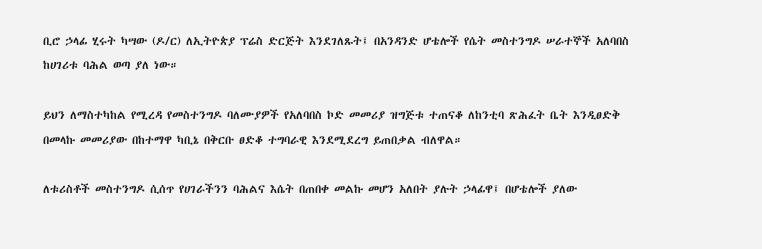ቢሮ ኃላፊ ሂሩት ካሣው (ዶ/ር) ለኢትዮጵያ ፕሬስ ድርጅት እንደገለጹት፤ በአንዳንድ ሆቴሎች የሴት መስተንግዶ ሠራተኞች አለባበስ ከሀገሪቱ ባሕል ወጣ ያለ ነው።

ይህን ለማስተካከል የሚረዳ የመስተንግዶ ባለሙያዎች የአለባበስ ኮድ መመሪያ ዝግጅቱ ተጠናቆ ለከንቲባ ጽሕፈት ቤት እንዲፀድቅ በመላኩ መመሪያው በከተማዋ ካቢኔ በቅርቡ ፀድቆ ተግባራዊ እንደሚደረግ ይጠበቃል ብለዋል።

ለቱሪስቶች መስተንግዶ ሲሰጥ የሀገራችንን ባሕልና እሴት በጠበቀ መልኩ መሆን አለበት ያሉት ኃላፊዋ፤ በሆቴሎች ያለው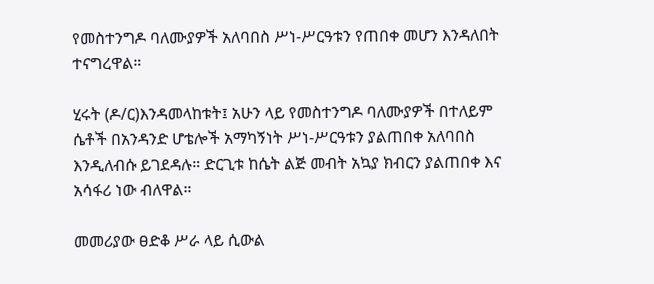የመስተንግዶ ባለሙያዎች አለባበስ ሥነ-ሥርዓቱን የጠበቀ መሆን እንዳለበት ተናግረዋል።

ሂሩት (ዶ/ር)እንዳመላከቱት፤ አሁን ላይ የመስተንግዶ ባለሙያዎች በተለይም ሴቶች በአንዳንድ ሆቴሎች አማካኝነት ሥነ-ሥርዓቱን ያልጠበቀ አለባበስ እንዲለብሱ ይገደዳሉ። ድርጊቱ ከሴት ልጅ መብት አኳያ ክብርን ያልጠበቀ እና አሳፋሪ ነው ብለዋል።

መመሪያው ፀድቆ ሥራ ላይ ሲውል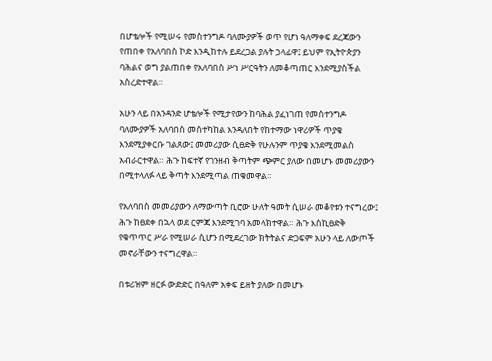በሆቴሎች የሚሠሩ የመስተንግዶ ባለሙያዎች ወጥ የሆነ ዓለማቀፍ ደረጃውን የጠበቀ የአለባበስ ኮድ እንዲከተሉ ይደረጋል ያሉት ኃላፊዋ፤ ይህም የኢትዮጵያን ባሕልና ወግ ያልጠበቀ የአለባበስ ሥነ ሥርዓትን ለመቆጣጠር እንደሚያስችል አስረድተዋል።

አሁን ላይ በአንዳንድ ሆቴሎች የሚታየውን ከባሕል ያፈነገጠ የመስተንግዶ ባለሙያዎች አለባበስ መስተካከል እንዳለበት የከተማው ነዋሪዎች ጥያቄ እንደሚያቀርቡ ገልጸው፤ መመሪያው ሲፀድቅ የሁሉንም ጥያቄ እንደሚመልስ አብራርተዋል። ሕጉ ከፍተኛ የገንዘብ ቅጣትም ጭምር ያለው በመሆኑ መመሪያውን በሚተላለፉ ላይ ቅጣት እንደሚጣል ጠቁመዋል።

የአለባበስ መመሪያውን ለማውጣት ቢሮው ሁለት ዓመት ሲሠራ መቆየቱን ተናግረው፤ ሕጉ ከፀደቀ በኋላ ወደ ርምጃ እንደሚገባ አመላክተዋል። ሕጉ እስኪፀድቅ የቁጥጥር ሥራ የሚሠራ ሲሆን በሚደረገው ክትትልና ድጋፍም አሁን ላይ ለውጦች መኖራቸውን ተናግረዋል።

በቱሪዝም ዘርፉ ውድድር በዓለም አቀፍ ይዘት ያለው በመሆኑ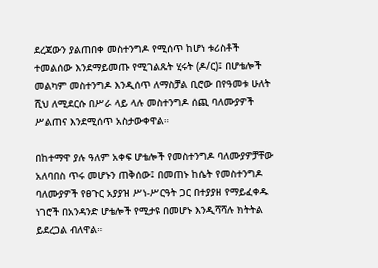ደረጃውን ያልጠበቀ መስተንግዶ የሚሰጥ ከሆነ ቱሪስቶች ተመልሰው እንደማይመጡ የሚገልጹት ሂሩት (ዶ/ር)፤ በሆቴሎች መልካም መስተንግዶ እንዲሰጥ ለማስቻል ቢሮው በየዓመቱ ሁለት ሺህ ለሚደርሱ በሥራ ላይ ላሉ መስተንግዶ ሰጪ ባለሙያዎች ሥልጠና እንደሚሰጥ አስታውቀዋል።

በከተማዋ ያሉ ዓለም አቀፍ ሆቴሎች የመስተንግዶ ባለሙያዎቻቸው አለባበስ ጥሩ መሆኑን ጠቅሰው፤ በመጠኑ ከሴት የመስተንግዶ ባለሙያዎች የፀጉር አያያዝ ሥነ-ሥርዓት ጋር በተያያዘ የማይፈቀዱ ነገሮች በአንዳንድ ሆቴሎች የሚታዩ በመሆኑ እንዲሻሻሉ ክትትል ይደረጋል ብለዋል።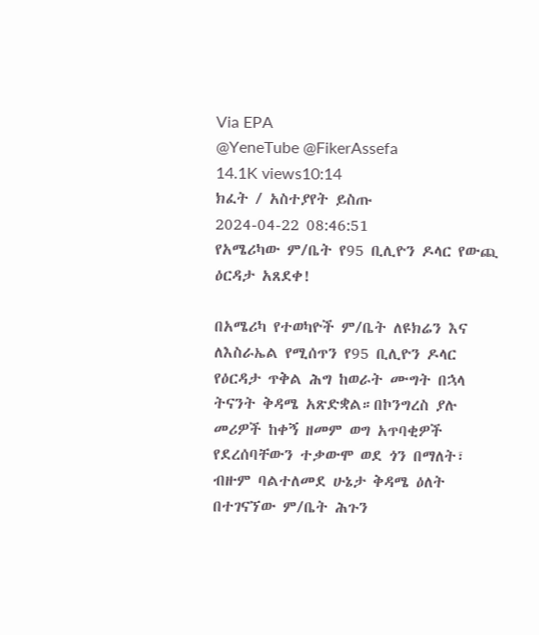Via EPA
@YeneTube @FikerAssefa
14.1K views10:14
ክፈት / አስተያየት ይስጡ
2024-04-22 08:46:51
የአሜሪካው ም/ቤት የ95 ቢሊዮን ዶላር የውጪ ዕርዳታ አጸደቀ!

በአሜሪካ የተወካዮች ም/ቤት ለዩክሬን እና ለእስራኤል የሚሰጥን የ95 ቢሊዮን ዶላር የዕርዳታ ጥቅል ሕግ ከወራት ሙግት በኋላ ትናንት ቅዳሜ አጽድቋል።በኮንግረስ ያሉ መሪዎች ከቀኝ ዘመም ወግ አጥባቂዎች የደረሰባቸውን ተቃውሞ ወደ ጎን በማለት፣ ብዙም ባልተለመደ ሁኔታ ቅዳሜ ዕለት በተገናኘው ም/ቤት ሕጉን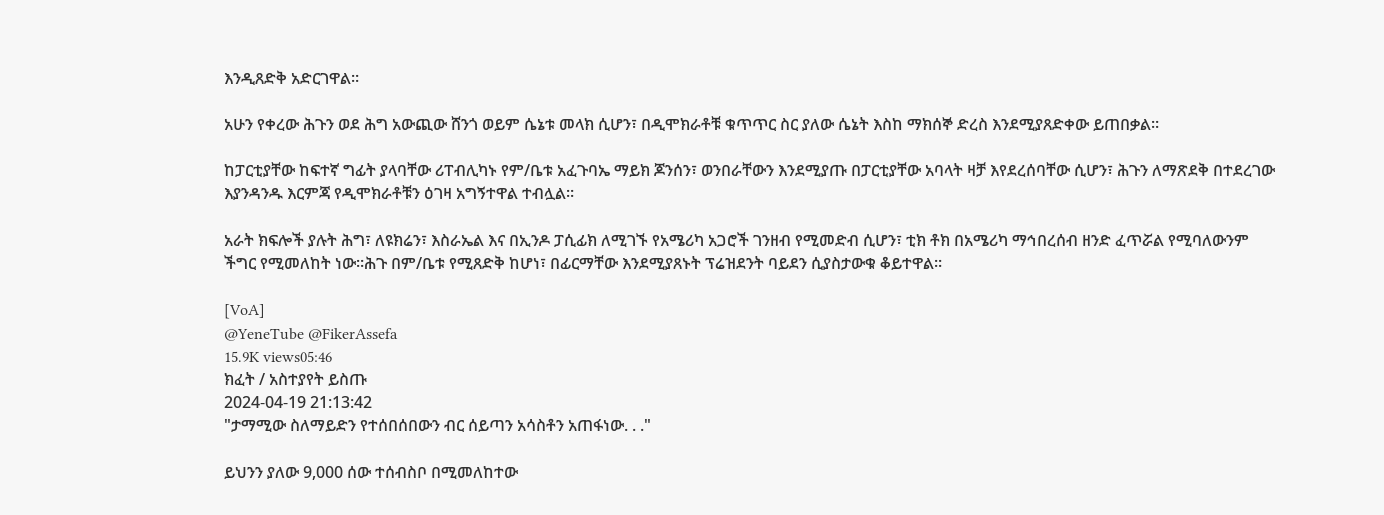እንዲጸድቅ አድርገዋል።

አሁን የቀረው ሕጉን ወደ ሕግ አውጪው ሸንጎ ወይም ሴኔቱ መላክ ሲሆን፣ በዲሞክራቶቹ ቁጥጥር ስር ያለው ሴኔት እስከ ማክሰኞ ድረስ እንደሚያጸድቀው ይጠበቃል።

ከፓርቲያቸው ከፍተኛ ግፊት ያላባቸው ሪፐብሊካኑ የም/ቤቱ አፈጉባኤ ማይክ ጆንሰን፣ ወንበራቸውን እንደሚያጡ በፓርቲያቸው አባላት ዛቻ እየደረሰባቸው ሲሆን፣ ሕጉን ለማጽደቅ በተደረገው እያንዳንዱ እርምጃ የዲሞክራቶቹን ዕገዛ አግኝተዋል ተብሏል።

አራት ክፍሎች ያሉት ሕግ፣ ለዩክሬን፣ እስራኤል እና በኢንዶ ፓሲፊክ ለሚገኙ የአሜሪካ አጋሮች ገንዘብ የሚመድብ ሲሆን፣ ቲክ ቶክ በአሜሪካ ማኅበረሰብ ዘንድ ፈጥሯል የሚባለውንም ችግር የሚመለከት ነው።ሕጉ በም/ቤቱ የሚጸድቅ ከሆነ፣ በፊርማቸው እንደሚያጸኑት ፕሬዝደንት ባይደን ሲያስታውቁ ቆይተዋል።

[VoA]
@YeneTube @FikerAssefa
15.9K views05:46
ክፈት / አስተያየት ይስጡ
2024-04-19 21:13:42
"ታማሚው ስለማይድን የተሰበሰበውን ብር ሰይጣን አሳስቶን አጠፋነው. . ."

ይህንን ያለው 9,000 ሰው ተሰብስቦ በሚመለከተው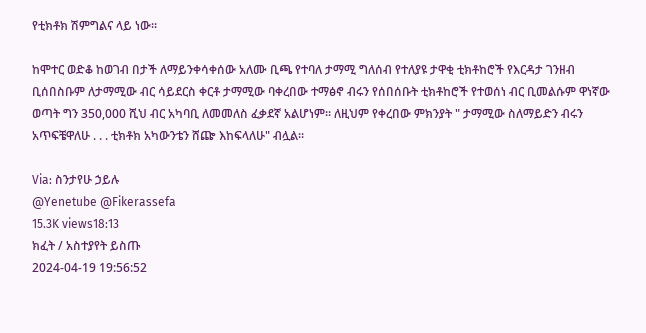የቲክቶክ ሽምግልና ላይ ነው።

ከሞተር ወድቆ ከወገብ በታች ለማይንቀሳቀሰው አለሙ ቢጫ የተባለ ታማሚ ግለሰብ የተለያዩ ታዋቂ ቲክቶከሮች የእርዳታ ገንዘብ ቢሰበስቡም ለታማሚው ብር ሳይደርስ ቀርቶ ታማሚው ባቀረበው ተማፅኖ ብሩን የሰበሰቡት ቲክቶከሮች የተወሰነ ብር ቢመልሱም ዋነኛው ወጣት ግን 350,000 ሺህ ብር አካባቢ ለመመለስ ፈቃደኛ አልሆነም። ለዚህም የቀረበው ምክንያት " ታማሚው ስለማይድን ብሩን አጥፍቼዋለሁ . . . ቲክቶክ አካውንቴን ሸጬ እከፍላለሁ" ብሏል።

Via: ስንታየሁ ኃይሉ
@Yenetube @Fikerassefa
15.3K views18:13
ክፈት / አስተያየት ይስጡ
2024-04-19 19:56:52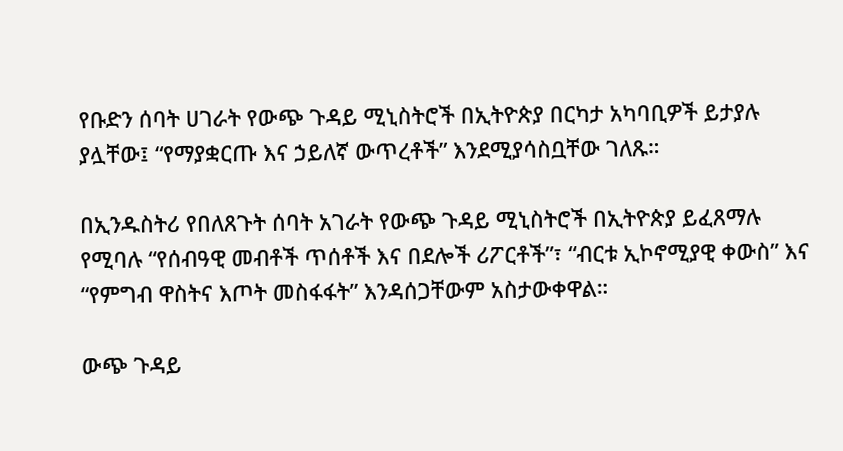የቡድን ሰባት ሀገራት የውጭ ጉዳይ ሚኒስትሮች በኢትዮጵያ በርካታ አካባቢዎች ይታያሉ ያሏቸው፤ “የማያቋርጡ እና ኃይለኛ ውጥረቶች” እንደሚያሳስቧቸው ገለጹ።

በኢንዱስትሪ የበለጸጉት ሰባት አገራት የውጭ ጉዳይ ሚኒስትሮች በኢትዮጵያ ይፈጸማሉ የሚባሉ “የሰብዓዊ መብቶች ጥሰቶች እና በደሎች ሪፖርቶች”፣ “ብርቱ ኢኮኖሚያዊ ቀውስ” እና “የምግብ ዋስትና እጦት መስፋፋት” እንዳሰጋቸውም አስታውቀዋል።

ውጭ ጉዳይ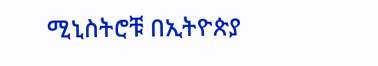ሚኒስትሮቹ በኢትዮጵያ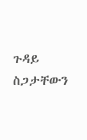ጉዳይ ስጋታቸውን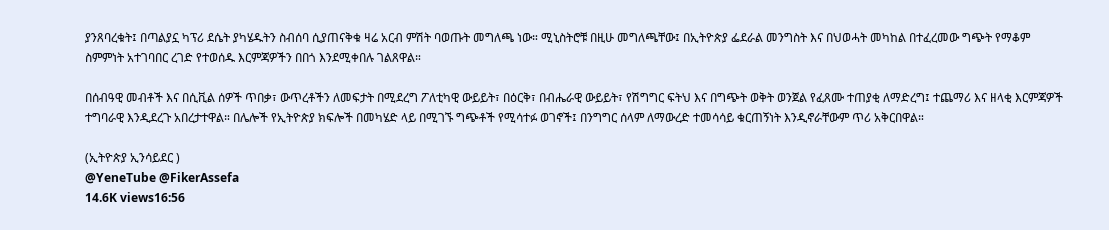ያንጸባረቁት፤ በጣልያኗ ካፕሪ ደሴት ያካሄዱትን ስብሰባ ሲያጠናቅቁ ዛሬ አርብ ምሽት ባወጡት መግለጫ ነው። ሚኒስትሮቹ በዚሁ መግለጫቸው፤ በኢትዮጵያ ፌደራል መንግስት እና በህወሓት መካከል በተፈረመው ግጭት የማቆም ስምምነት አተገባበር ረገድ የተወሰዱ እርምጃዎችን በበጎ እንደሚቀበሉ ገልጸዋል።

በሰብዓዊ መብቶች እና በሲቪል ሰዎች ጥበቃ፣ ውጥረቶችን ለመፍታት በሚደረግ ፖለቲካዊ ውይይት፣ በዕርቅ፣ በብሔራዊ ውይይት፣ የሽግግር ፍትህ እና በግጭት ወቅት ወንጀል የፈጸሙ ተጠያቂ ለማድረግ፤ ተጨማሪ እና ዘላቂ እርምጃዎች ተግባራዊ እንዲደረጉ አበረታተዋል። በሌሎች የኢትዮጵያ ክፍሎች በመካሄድ ላይ በሚገኙ ግጭቶች የሚሳተፉ ወገኖች፤ በንግግር ሰላም ለማውረድ ተመሳሳይ ቁርጠኝነት እንዲኖራቸውም ጥሪ አቅርበዋል።

(ኢትዮጵያ ኢንሳይደር )
@YeneTube @FikerAssefa
14.6K views16:56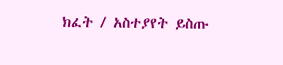ክፈት / አስተያየት ይስጡ